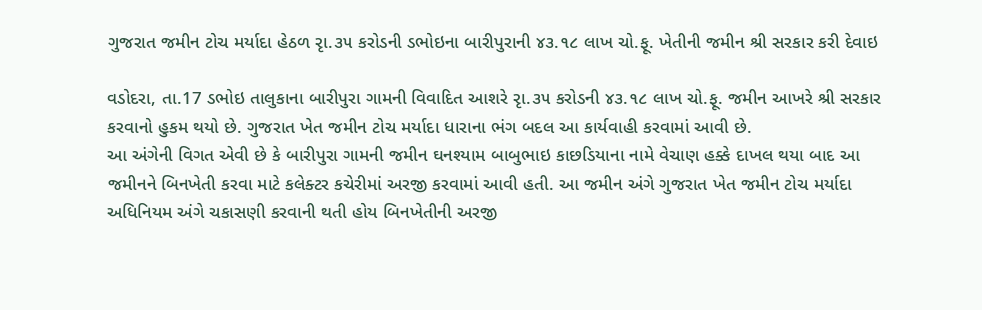ગુજરાત જમીન ટોચ મર્યાદા હેઠળ રૃા.૩૫ કરોડની ડભોઇના બારીપુરાની ૪૩.૧૮ લાખ ચો.ફૂ. ખેતીની જમીન શ્રી સરકાર કરી દેવાઇ

વડોદરા, તા.17 ડભોઇ તાલુકાના બારીપુરા ગામની વિવાદિત આશરે રૃા.૩૫ કરોડની ૪૩.૧૮ લાખ ચો.ફૂ. જમીન આખરે શ્રી સરકાર કરવાનો હુકમ થયો છે. ગુજરાત ખેત જમીન ટોચ મર્યાદા ધારાના ભંગ બદલ આ કાર્યવાહી કરવામાં આવી છે.
આ અંગેની વિગત એવી છે કે બારીપુરા ગામની જમીન ઘનશ્યામ બાબુભાઇ કાછડિયાના નામે વેચાણ હક્કે દાખલ થયા બાદ આ જમીનને બિનખેતી કરવા માટે કલેક્ટર કચેરીમાં અરજી કરવામાં આવી હતી. આ જમીન અંગે ગુજરાત ખેત જમીન ટોચ મર્યાદા અધિનિયમ અંગે ચકાસણી કરવાની થતી હોય બિનખેતીની અરજી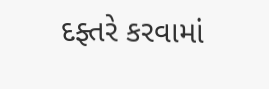દફ્તરે કરવામાં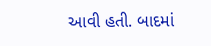આવી હતી. બાદમાં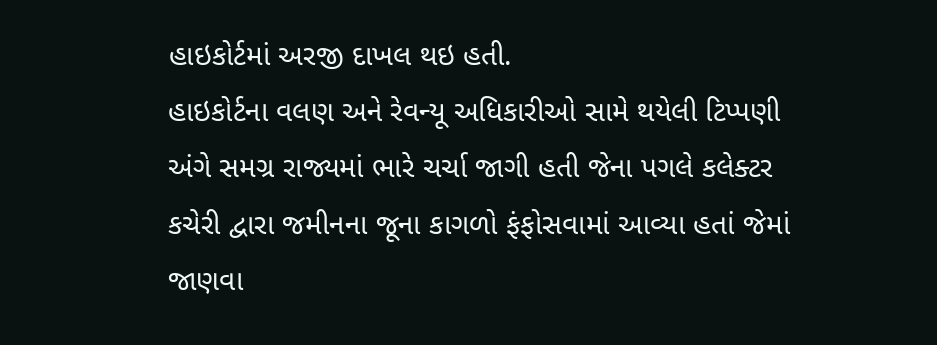હાઇકોર્ટમાં અરજી દાખલ થઇ હતી.
હાઇકોર્ટના વલણ અને રેવન્યૂ અધિકારીઓ સામે થયેલી ટિપ્પણી અંગે સમગ્ર રાજ્યમાં ભારે ચર્ચા જાગી હતી જેના પગલે કલેક્ટર કચેરી દ્વારા જમીનના જૂના કાગળો ફંફોસવામાં આવ્યા હતાં જેમાં જાણવા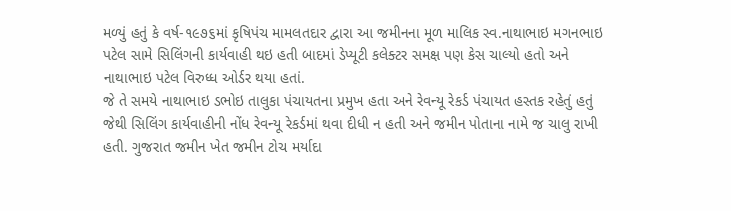મળ્યું હતું કે વર્ષ-૧૯૭૬માં કૃષિપંચ મામલતદાર દ્વારા આ જમીનના મૂળ માલિક સ્વ.નાથાભાઇ મગનભાઇ પટેલ સામે સિલિંગની કાર્યવાહી થઇ હતી બાદમાં ડેપ્યૂટી કલેક્ટર સમક્ષ પણ કેસ ચાલ્યો હતો અને નાથાભાઇ પટેલ વિરુધ્ધ ઓર્ડર થયા હતાં.
જે તે સમયે નાથાભાઇ ડભોઇ તાલુકા પંચાયતના પ્રમુખ હતા અને રેવન્યૂ રેકર્ડ પંચાયત હસ્તક રહેતું હતું જેથી સિલિંગ કાર્યવાહીની નોંધ રેવન્યૂ રેકર્ડમાં થવા દીધી ન હતી અને જમીન પોતાના નામે જ ચાલુ રાખી હતી. ગુજરાત જમીન ખેત જમીન ટોચ મર્યાદા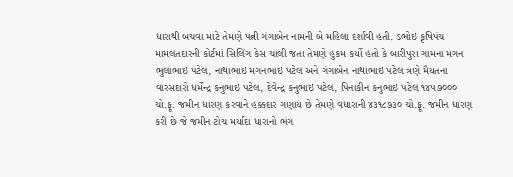ધારાથી બચવા માટે તેમણે પત્ની ગંગાબેન નામની બે મહિલા દર્શાવી હતી. ડભોઇ કૃષિપંચ મામલતદારની કોર્ટમાં સિલિંગ કેસ ચાલી જતા તેમણે હુકમ કર્યો હતો કે બારીપુરા ગામના મગન ભુલાભાઇ પટેલ, નાથાભાઇ મગનભાઇ પટેલ અને ગંગાબેન નાથાભાઇ પટેલ ત્રણે મૈયતના વારસદારો ધર્મેન્દ્ર કનુભાઇ પટેલ, દેવેન્દ્ર કનુભાઇ પટેલ, પિનાકીન કનુભાઇ પટેલ ૧૪૫૭૦૦૦ ચો.ફૂ. જમીન ધારણ કરવાને હક્કદાર ગણાય છે તેમણે વધારાની ૪૩૧૮૭૩૦ ચો.ફૂ. જમીન ધારણ કરી છે જે જમીન ટોચ મર્યાદા ધારાનો ભંગ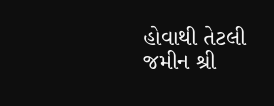હોવાથી તેટલી જમીન શ્રી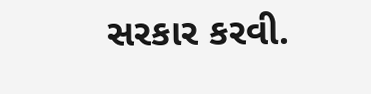સરકાર કરવી.